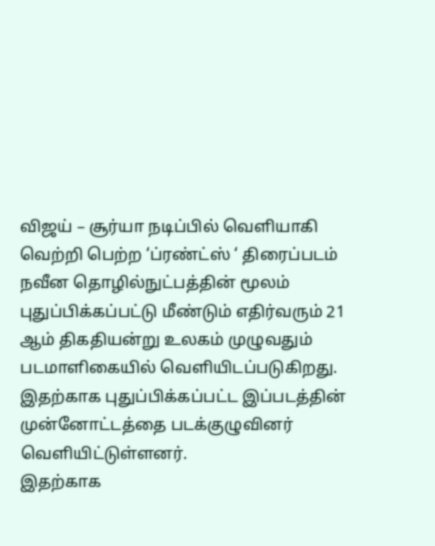விஜய் – சூர்யா நடிப்பில் வெளியாகி வெற்றி பெற்ற ‘ப்ரண்ட்ஸ் ‘ திரைப்படம் நவீன தொழில்நுட்பத்தின் மூலம் புதுப்பிக்கப்பட்டு மீண்டும் எதிர்வரும் 21 ஆம் திகதியன்று உலகம் முழுவதும் படமாளிகையில் வெளியிடப்படுகிறது. இதற்காக புதுப்பிக்கப்பட்ட இப்படத்தின் முன்னோட்டத்தை படக்குழுவினர் வெளியிட்டுள்ளனர்.
இதற்காக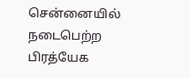சென்னையில் நடைபெற்ற பிரத்யேக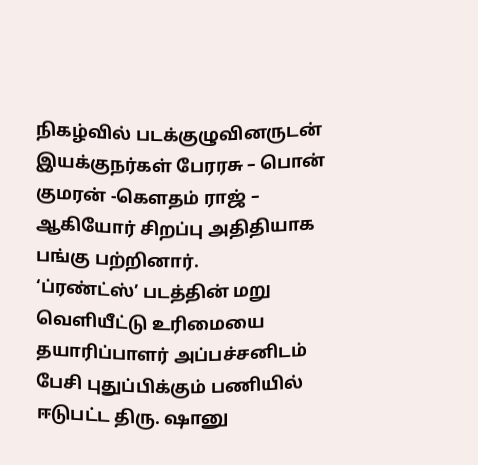நிகழ்வில் படக்குழுவினருடன் இயக்குநர்கள் பேரரசு – பொன் குமரன் -கௌதம் ராஜ் – ஆகியோர் சிறப்பு அதிதியாக பங்கு பற்றினார்.
‘ப்ரண்ட்ஸ்’ படத்தின் மறு வெளியீட்டு உரிமையை தயாரிப்பாளர் அப்பச்சனிடம் பேசி புதுப்பிக்கும் பணியில் ஈடுபட்ட திரு. ஷானு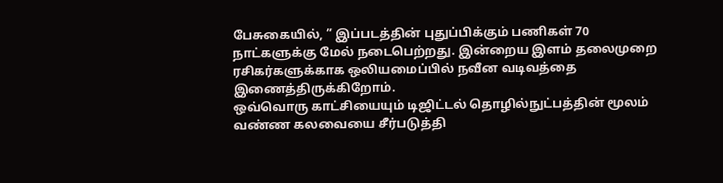பேசுகையில், ” இப்படத்தின் புதுப்பிக்கும் பணிகள் 70 நாட்களுக்கு மேல் நடைபெற்றது. இன்றைய இளம் தலைமுறை ரசிகர்களுக்காக ஒலியமைப்பில் நவீன வடிவத்தை இணைத்திருக்கிறோம்.
ஒவ்வொரு காட்சியையும் டிஜிட்டல் தொழில்நுட்பத்தின் மூலம் வண்ண கலவையை சீர்படுத்தி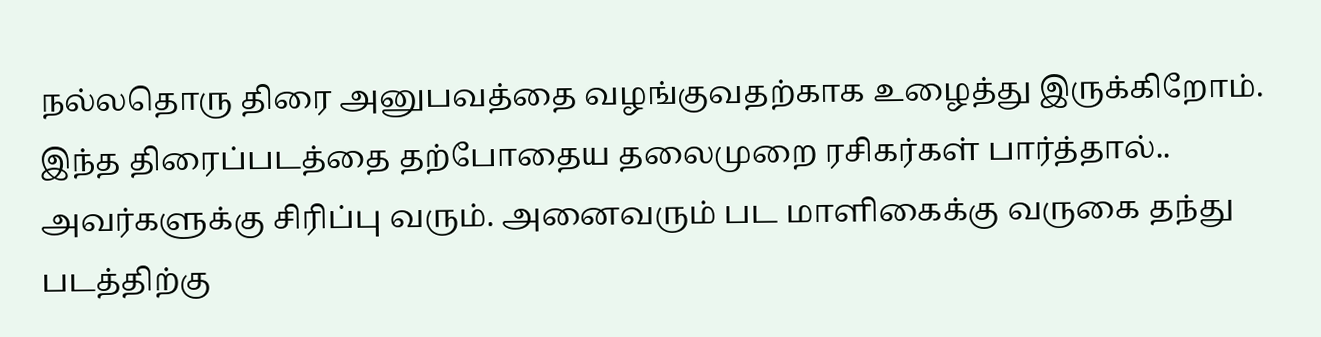நல்லதொரு திரை அனுபவத்தை வழங்குவதற்காக உழைத்து இருக்கிறோம்.
இந்த திரைப்படத்தை தற்போதைய தலைமுறை ரசிகர்கள் பார்த்தால்.. அவர்களுக்கு சிரிப்பு வரும். அனைவரும் பட மாளிகைக்கு வருகை தந்து படத்திற்கு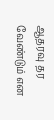ஆதரவு தர வேண்டும் என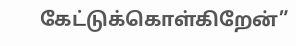கேட்டுக்கொள்கிறேன்”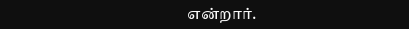என்றார்.